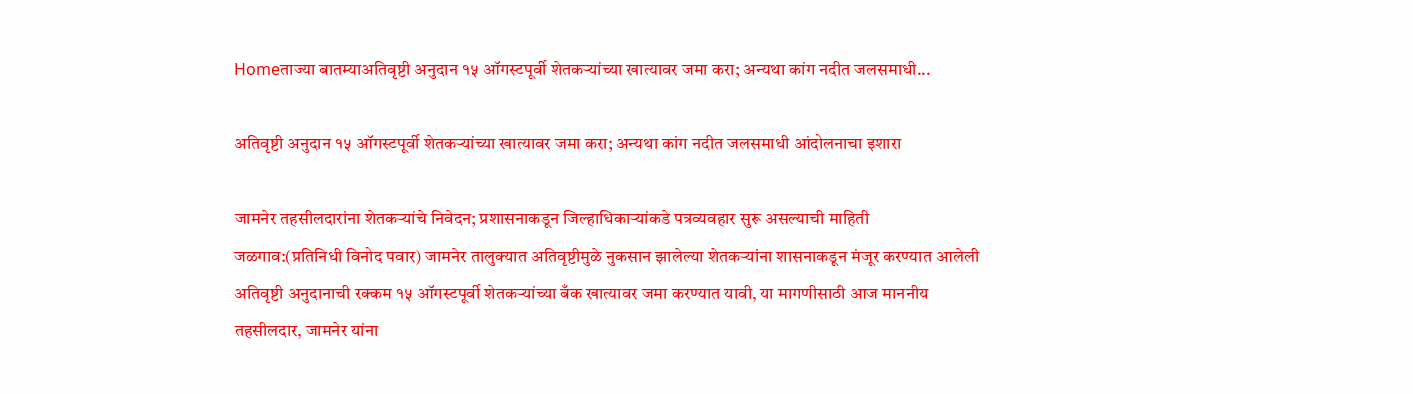Homeताज्या बातम्याअतिवृष्टी अनुदान १५ ऑगस्टपूर्वी शेतकऱ्यांच्या खात्यावर जमा करा; अन्यथा कांग नदीत जलसमाधी...

अतिवृष्टी अनुदान १५ ऑगस्टपूर्वी शेतकऱ्यांच्या खात्यावर जमा करा; अन्यथा कांग नदीत जलसमाधी आंदोलनाचा इशारा

जामनेर तहसीलदारांना शेतकऱ्यांचे निवेदन; प्रशासनाकडून जिल्हाधिकाऱ्यांकडे पत्रव्यवहार सुरू असल्याची माहिती
जळगाव:(प्रतिनिधी विनोद पवार) जामनेर तालुक्यात अतिवृष्टीमुळे नुकसान झालेल्या शेतकऱ्यांना शासनाकडून मंजूर करण्यात आलेली अतिवृष्टी अनुदानाची रक्कम १५ ऑगस्टपूर्वी शेतकऱ्यांच्या बँक खात्यावर जमा करण्यात यावी, या मागणीसाठी आज माननीय तहसीलदार, जामनेर यांना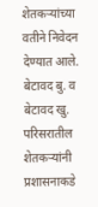शेतकऱ्यांच्या वतीने निवेदन देण्यात आले.
बेटावद बु. व बेटावद खु. परिसरातील शेतकऱ्यांनी प्रशासनाकडे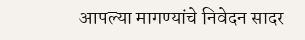आपल्या मागण्यांचे निवेदन सादर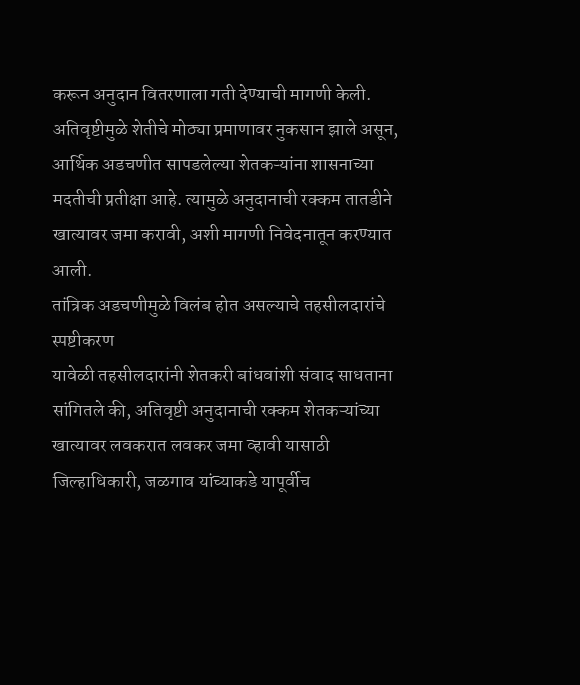करून अनुदान वितरणाला गती देण्याची मागणी केली. अतिवृष्टीमुळे शेतीचे मोठ्या प्रमाणावर नुकसान झाले असून, आर्थिक अडचणीत सापडलेल्या शेतकऱ्यांना शासनाच्या मदतीची प्रतीक्षा आहे. त्यामुळे अनुदानाची रक्कम तातडीने खात्यावर जमा करावी, अशी मागणी निवेदनातून करण्यात आली.
तांत्रिक अडचणीमुळे विलंब होत असल्याचे तहसीलदारांचे स्पष्टीकरण
यावेळी तहसीलदारांनी शेतकरी बांधवांशी संवाद साधताना सांगितले की, अतिवृष्टी अनुदानाची रक्कम शेतकऱ्यांच्या खात्यावर लवकरात लवकर जमा व्हावी यासाठी जिल्हाधिकारी, जळगाव यांच्याकडे यापूर्वीच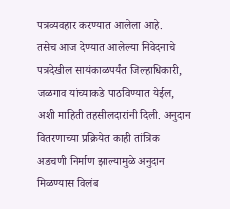पत्रव्यवहार करण्यात आलेला आहे.
तसेच आज देण्यात आलेल्या निवेदनाचे पत्रदेखील सायंकाळपर्यंत जिल्हाधिकारी, जळगाव यांच्याकडे पाठविण्यात येईल, अशी माहिती तहसीलदारांनी दिली. अनुदान वितरणाच्या प्रक्रियेत काही तांत्रिक अडचणी निर्माण झाल्यामुळे अनुदान मिळण्यास विलंब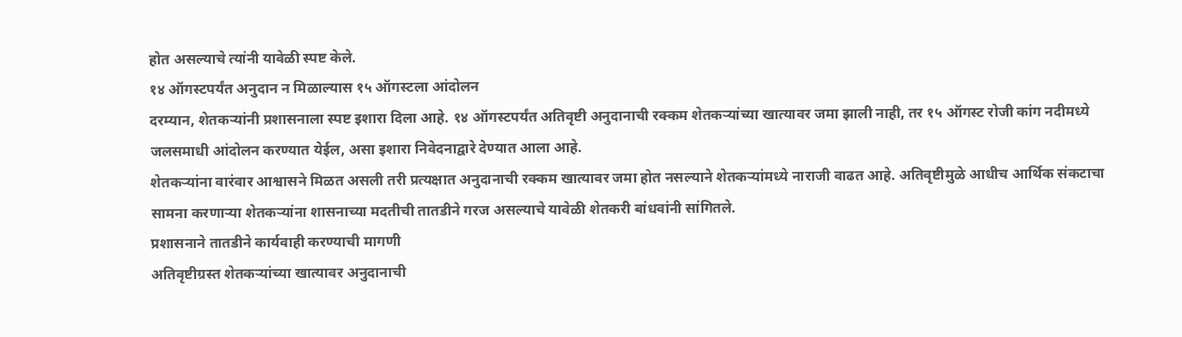होत असल्याचे त्यांनी यावेळी स्पष्ट केले.
१४ ऑगस्टपर्यंत अनुदान न मिळाल्यास १५ ऑगस्टला आंदोलन
दरम्यान, शेतकऱ्यांनी प्रशासनाला स्पष्ट इशारा दिला आहे. १४ ऑगस्टपर्यंत अतिवृष्टी अनुदानाची रक्कम शेतकऱ्यांच्या खात्यावर जमा झाली नाही, तर १५ ऑगस्ट रोजी कांग नदीमध्ये जलसमाधी आंदोलन करण्यात येईल, असा इशारा निवेदनाद्वारे देण्यात आला आहे.
शेतकऱ्यांना वारंवार आश्वासने मिळत असली तरी प्रत्यक्षात अनुदानाची रक्कम खात्यावर जमा होत नसल्याने शेतकऱ्यांमध्ये नाराजी वाढत आहे. अतिवृष्टीमुळे आधीच आर्थिक संकटाचा सामना करणाऱ्या शेतकऱ्यांना शासनाच्या मदतीची तातडीने गरज असल्याचे यावेळी शेतकरी बांधवांनी सांगितले.
प्रशासनाने तातडीने कार्यवाही करण्याची मागणी
अतिवृष्टीग्रस्त शेतकऱ्यांच्या खात्यावर अनुदानाची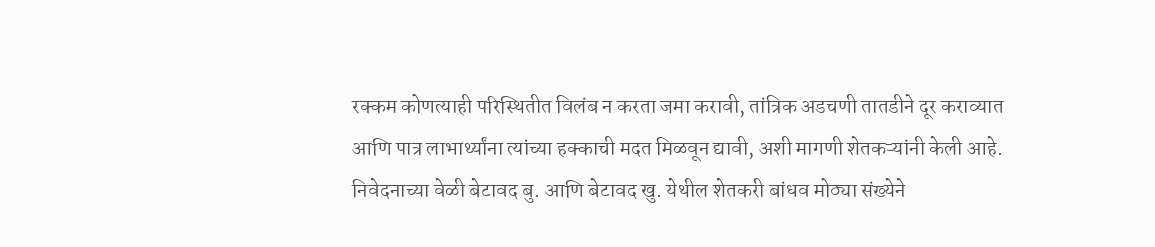रक्कम कोणत्याही परिस्थितीत विलंब न करता जमा करावी, तांत्रिक अडचणी तातडीने दूर कराव्यात आणि पात्र लाभार्थ्यांना त्यांच्या हक्काची मदत मिळवून द्यावी, अशी मागणी शेतकऱ्यांनी केली आहे.
निवेदनाच्या वेळी बेटावद बु. आणि बेटावद खु. येथील शेतकरी बांधव मोठ्या संख्येने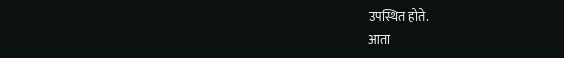उपस्थित होते.
आता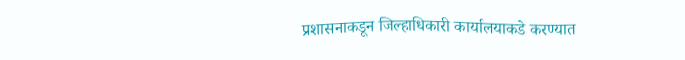प्रशासनाकडून जिल्हाधिकारी कार्यालयाकडे करण्यात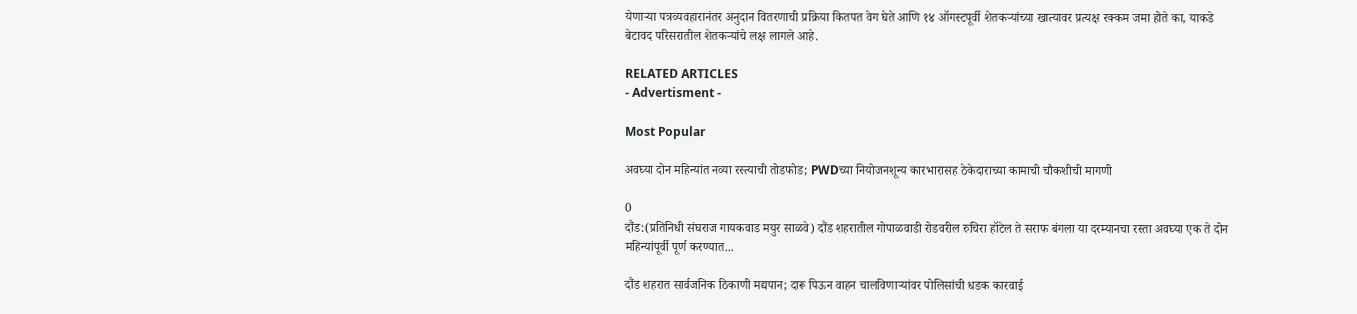येणाऱ्या पत्रव्यवहारानंतर अनुदान वितरणाची प्रक्रिया कितपत वेग घेते आणि १४ ऑगस्टपूर्वी शेतकऱ्यांच्या खात्यावर प्रत्यक्ष रक्कम जमा होते का, याकडे बेटावद परिसरातील शेतकऱ्यांचे लक्ष लागले आहे.

RELATED ARTICLES
- Advertisment -

Most Popular

अवघ्या दोन महिन्यांत नव्या रस्त्याची तोडफोड; PWDच्या नियोजनशून्य कारभारासह ठेकेदाराच्या कामाची चौकशीची मागणी

0
दौंड:(प्रतिनिधी संघराज गायकवाड मयुर साळवे) दौंड शहरातील गोपाळवाडी रोडवरील रुचिरा हॉटेल ते सराफ बंगला या दरम्यानचा रस्ता अवघ्या एक ते दोन महिन्यांपूर्वी पूर्ण करण्यात...

दौंड शहरात सार्वजनिक ठिकाणी मद्यपान; दारू पिऊन वाहन चालविणाऱ्यांवर पोलिसांची धडक कारवाई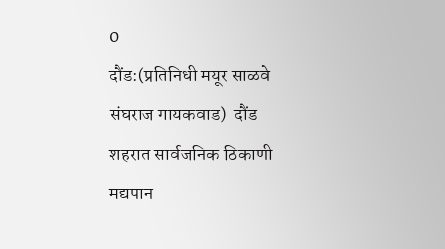0
दौंड:(प्रतिनिधी मयूर साळवे संघराज गायकवाड)  दौंड शहरात सार्वजनिक ठिकाणी मद्यपान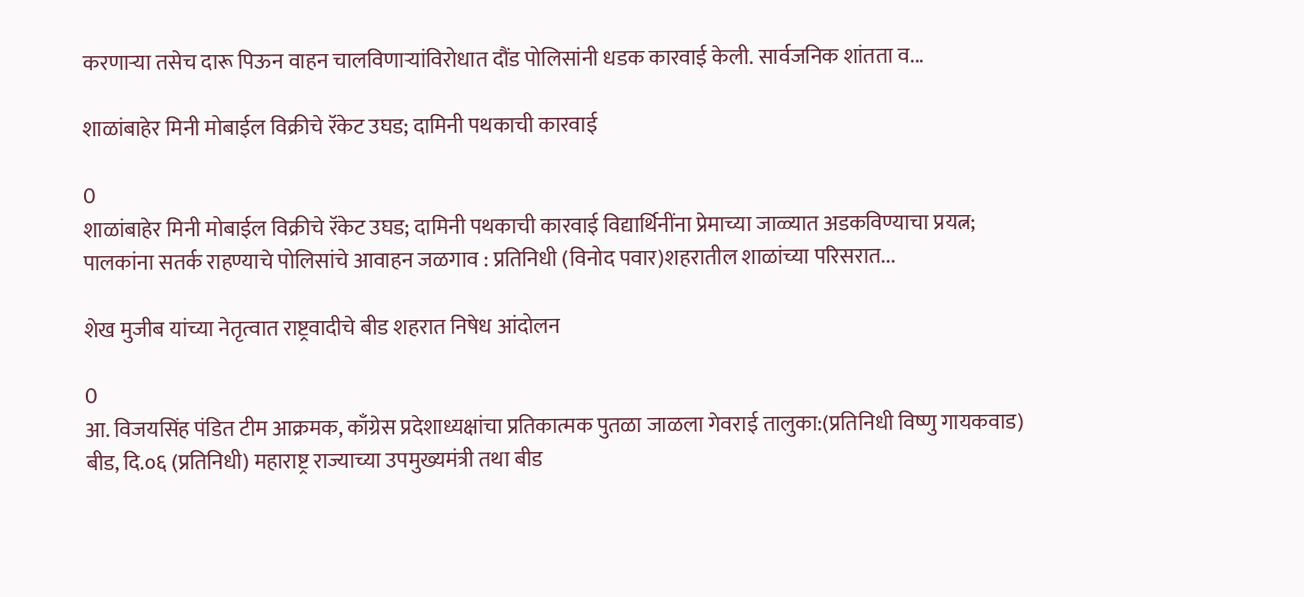करणाऱ्या तसेच दारू पिऊन वाहन चालविणाऱ्यांविरोधात दौंड पोलिसांनी धडक कारवाई केली. सार्वजनिक शांतता व...

शाळांबाहेर मिनी मोबाईल विक्रीचे रॅकेट उघड; दामिनी पथकाची कारवाई

0
शाळांबाहेर मिनी मोबाईल विक्रीचे रॅकेट उघड; दामिनी पथकाची कारवाई विद्यार्थिनींना प्रेमाच्या जाळ्यात अडकविण्याचा प्रयत्न; पालकांना सतर्क राहण्याचे पोलिसांचे आवाहन जळगाव : प्रतिनिधी (विनोद पवार)शहरातील शाळांच्या परिसरात...

शेख मुजीब यांच्या नेतृत्वात राष्ट्रवादीचे बीड शहरात निषेध आंदोलन

0
आ. विजयसिंह पंडित टीम आक्रमक, काँग्रेस प्रदेशाध्यक्षांचा प्रतिकात्मक पुतळा जाळला गेवराई तालुका:(प्रतिनिधी विष्णु गायकवाड)  बीड, दि.०६ (प्रतिनिधी) महाराष्ट्र राज्याच्या उपमुख्यमंत्री तथा बीड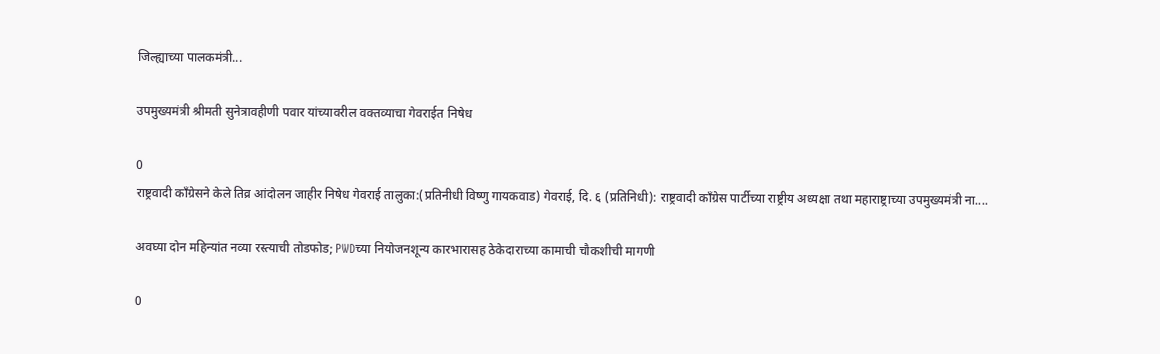जिल्ह्याच्या पालकमंत्री...

उपमुख्यमंत्री श्रीमती सुनेत्रावहीणी पवार यांच्यावरील वक्तव्याचा गेवराईत निषेध

0
राष्ट्रवादी काँग्रेसने केले तिव्र आंदोलन जाहीर निषेध गेवराई तालुका:(प्रतिनीधी विष्णु गायकवाड) गेवराई, दि. ६ (प्रतिनिधी): राष्ट्रवादी काँग्रेस पार्टीच्या राष्ट्रीय अध्यक्षा तथा महाराष्ट्राच्या उपमुख्यमंत्री ना....

अवघ्या दोन महिन्यांत नव्या रस्त्याची तोडफोड; PWDच्या नियोजनशून्य कारभारासह ठेकेदाराच्या कामाची चौकशीची मागणी

0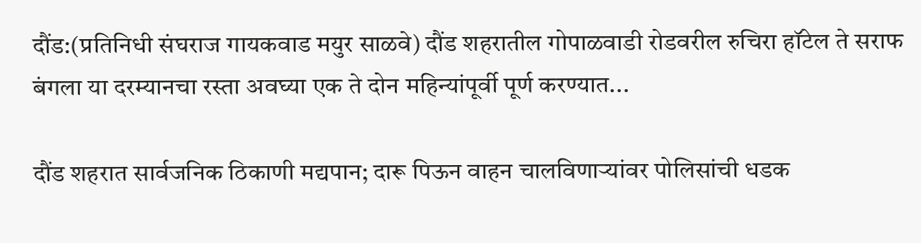दौंड:(प्रतिनिधी संघराज गायकवाड मयुर साळवे) दौंड शहरातील गोपाळवाडी रोडवरील रुचिरा हॉटेल ते सराफ बंगला या दरम्यानचा रस्ता अवघ्या एक ते दोन महिन्यांपूर्वी पूर्ण करण्यात...

दौंड शहरात सार्वजनिक ठिकाणी मद्यपान; दारू पिऊन वाहन चालविणाऱ्यांवर पोलिसांची धडक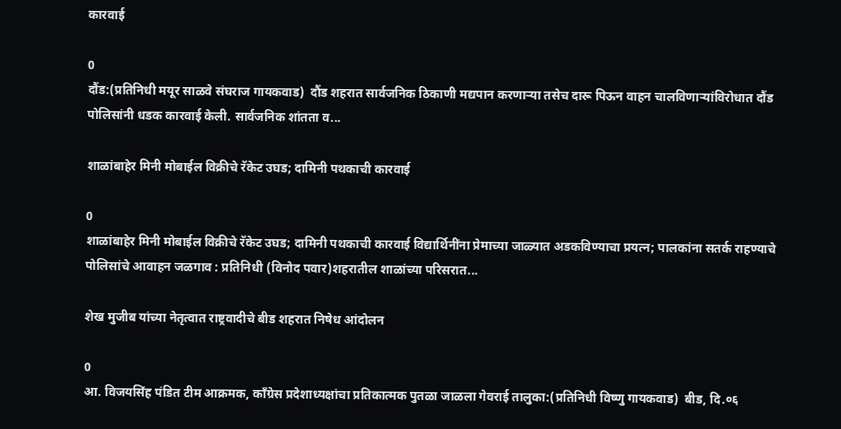कारवाई

0
दौंड:(प्रतिनिधी मयूर साळवे संघराज गायकवाड)  दौंड शहरात सार्वजनिक ठिकाणी मद्यपान करणाऱ्या तसेच दारू पिऊन वाहन चालविणाऱ्यांविरोधात दौंड पोलिसांनी धडक कारवाई केली. सार्वजनिक शांतता व...

शाळांबाहेर मिनी मोबाईल विक्रीचे रॅकेट उघड; दामिनी पथकाची कारवाई

0
शाळांबाहेर मिनी मोबाईल विक्रीचे रॅकेट उघड; दामिनी पथकाची कारवाई विद्यार्थिनींना प्रेमाच्या जाळ्यात अडकविण्याचा प्रयत्न; पालकांना सतर्क राहण्याचे पोलिसांचे आवाहन जळगाव : प्रतिनिधी (विनोद पवार)शहरातील शाळांच्या परिसरात...

शेख मुजीब यांच्या नेतृत्वात राष्ट्रवादीचे बीड शहरात निषेध आंदोलन

0
आ. विजयसिंह पंडित टीम आक्रमक, काँग्रेस प्रदेशाध्यक्षांचा प्रतिकात्मक पुतळा जाळला गेवराई तालुका:(प्रतिनिधी विष्णु गायकवाड)  बीड, दि.०६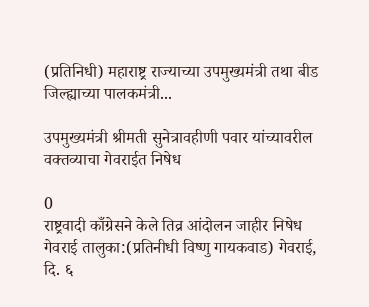(प्रतिनिधी) महाराष्ट्र राज्याच्या उपमुख्यमंत्री तथा बीड जिल्ह्याच्या पालकमंत्री...

उपमुख्यमंत्री श्रीमती सुनेत्रावहीणी पवार यांच्यावरील वक्तव्याचा गेवराईत निषेध

0
राष्ट्रवादी काँग्रेसने केले तिव्र आंदोलन जाहीर निषेध गेवराई तालुका:(प्रतिनीधी विष्णु गायकवाड) गेवराई, दि. ६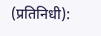(प्रतिनिधी):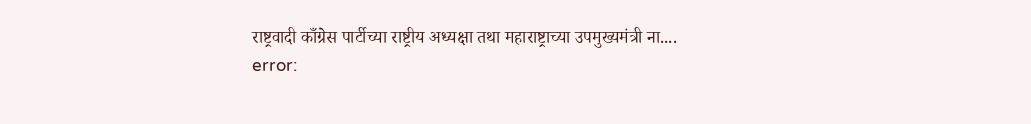राष्ट्रवादी काँग्रेस पार्टीच्या राष्ट्रीय अध्यक्षा तथा महाराष्ट्राच्या उपमुख्यमंत्री ना....
error: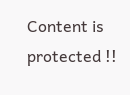Content is protected !!